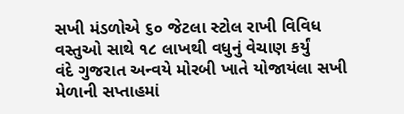સખી મંડળોએ ૬૦ જેટલા સ્ટોલ રાખી વિવિધ વસ્તુઓ સાથે ૧૮ લાખથી વધુનું વેચાણ કર્યું
વંદે ગુજરાત અન્વયે મોરબી ખાતે યોજાયંલા સખી મેળાની સપ્તાહમાં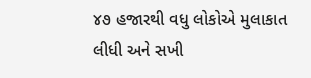૪૭ હજારથી વધુ લોકોએ મુલાકાત લીધી અને સખી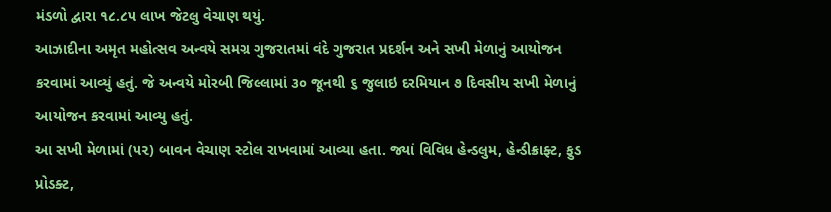મંડળો દ્વારા ૧૮.૮૫ લાખ જેટલુ વેચાણ થયું.
આઝાદીના અમૃત મહોત્સવ અન્વયે સમગ્ર ગુજરાતમાં વંદે ગુજરાત પ્રદર્શન અને સખી મેળાનું આયોજન કરવામાં આવ્યું હતું. જે અન્વયે મોરબી જિલ્લામાં ૩૦ જૂનથી ૬ જુલાઇ દરમિયાન ૭ દિવસીય સખી મેળાનું આયોજન કરવામાં આવ્યુ હતું.
આ સખી મેળામાં (૫૨) બાવન વેચાણ સ્ટોલ રાખવામાં આવ્યા હતા. જ્યાં વિવિધ હેન્ડલુમ, હેન્ડીક્રાફ્ટ, ફુડ પ્રોડક્ટ,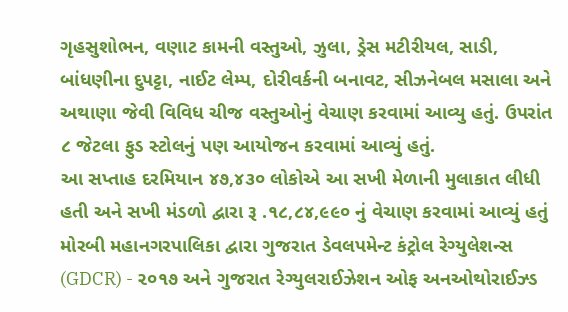ગૃહસુશોભન, વણાટ કામની વસ્તુઓ, ઝુલા, ડ્રેસ મટીરીયલ, સાડી, બાંધણીના દુપટ્ટા, નાઈટ લેમ્પ, દોરીવર્કની બનાવટ, સીઝનેબલ મસાલા અને અથાણા જેવી વિવિધ ચીજ વસ્તુઓનું વેચાણ કરવામાં આવ્યુ હતું. ઉપરાંત ૮ જેટલા ફુડ સ્ટોલનું પણ આયોજન કરવામાં આવ્યું હતું.
આ સપ્તાહ દરમિયાન ૪૭,૪૩૦ લોકોએ આ સખી મેળાની મુલાકાત લીધી હતી અને સખી મંડળો દ્વારા રૂ .૧૮,૮૪,૯૯૦ નું વેચાણ કરવામાં આવ્યું હતું
મોરબી મહાનગરપાલિકા દ્વારા ગુજરાત ડેવલપમેન્ટ કંટ્રોલ રેગ્યુલેશન્સ (GDCR) - ૨૦૧૭ અને ગુજરાત રેગ્યુલરાઈઝેશન ઓફ અનઓથોરાઈઝ્ડ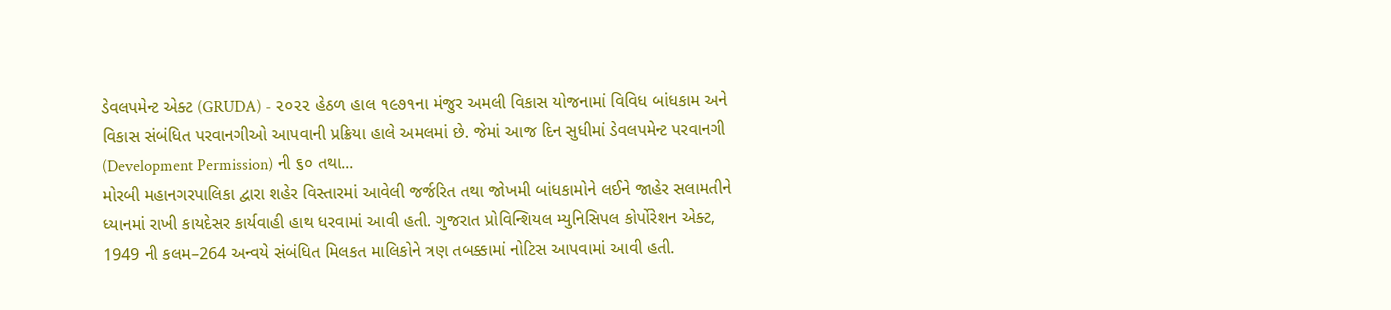ડેવલપમેન્ટ એક્ટ (GRUDA) - ૨૦૨૨ હેઠળ હાલ ૧૯૭૧ના મંજુર અમલી વિકાસ યોજનામાં વિવિધ બાંધકામ અને વિકાસ સંબંધિત પરવાનગીઓ આપવાની પ્રક્રિયા હાલે અમલમાં છે. જેમાં આજ દિન સુધીમાં ડેવલપમેન્ટ પરવાનગી (Development Permission) ની ૬૦ તથા...
મોરબી મહાનગરપાલિકા દ્વારા શહેર વિસ્તારમાં આવેલી જર્જરિત તથા જોખમી બાંધકામોને લઈને જાહેર સલામતીને ધ્યાનમાં રાખી કાયદેસર કાર્યવાહી હાથ ધરવામાં આવી હતી. ગુજરાત પ્રોવિન્શિયલ મ્યુનિસિપલ કોર્પોરેશન એક્ટ, 1949 ની કલમ–264 અન્વયે સંબંધિત મિલકત માલિકોને ત્રણ તબક્કામાં નોટિસ આપવામાં આવી હતી.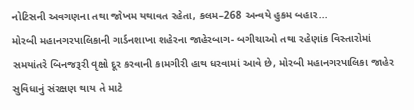નોટિસની અવગણના તથા જોખમ યથાવત રહેતા, કલમ–268 અન્વયે હુકમ બહાર...
મોરબી મહાનગરપાલિકાની ગાર્ડનશાખા શહેરના જાહેરબાગ- બગીચાઓ તથા રહેણાંક વિસ્તારોમાં સમયાંતરે બિનજરૂરી વૃક્ષો દૂર કરવાની કામગીરી હાથ ધરવામાં આવે છે, મોરબી મહાનગરપાલિકા જાહેર સુવિધાનું સંરક્ષણ થાય તે માટે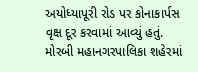અયોધ્યાપૂરી રોડ પર કોનાકાર્પસ વૃક્ષ દૂર કરવામાં આવ્યું હતું.
મોરબી મહાનગરપાલિકા શહેરમાં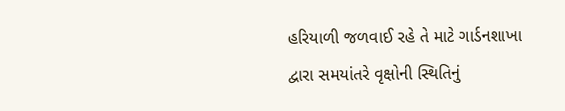હરિયાળી જળવાઈ રહે તે માટે ગાર્ડનશાખા દ્વારા સમયાંતરે વૃક્ષોની સ્થિતિનું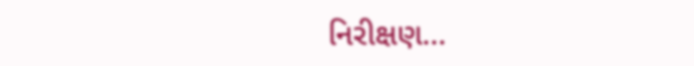નિરીક્ષણ...